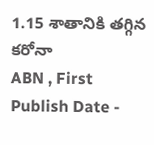1.15 శాతానికి తగ్గిన కరోనా
ABN , First Publish Date -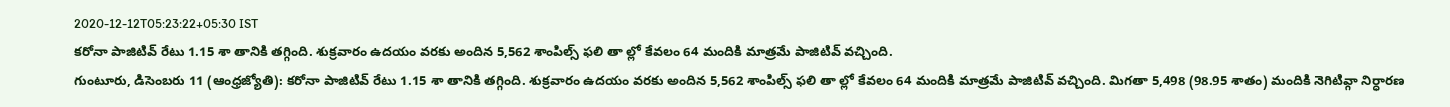2020-12-12T05:23:22+05:30 IST
కరోనా పాజిటివ్ రేటు 1.15 శా తానికి తగ్గింది. శుక్రవారం ఉదయం వరకు అందిన 5,562 శాంపిల్స్ ఫలి తా ల్లో కేవలం 64 మందికి మాత్రమే పాజిటివ్ వచ్చింది.
గుంటూరు, డిసెంబరు 11 (ఆంధ్రజ్యోతి): కరోనా పాజిటివ్ రేటు 1.15 శా తానికి తగ్గింది. శుక్రవారం ఉదయం వరకు అందిన 5,562 శాంపిల్స్ ఫలి తా ల్లో కేవలం 64 మందికి మాత్రమే పాజిటివ్ వచ్చింది. మిగతా 5,498 (98.95 శాతం) మందికి నెగిటివ్గా నిర్ధారణ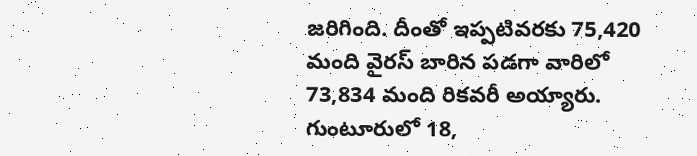జరిగింది. దీంతో ఇప్పటివరకు 75,420 మంది వైరస్ బారిన పడగా వారిలో 73,834 మంది రికవరీ అయ్యారు. గుంటూరులో 18,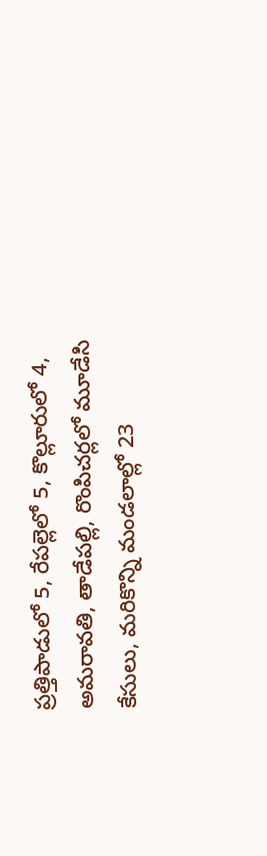ప్రత్తిపాడులో 5, రేపల్లెలో 5, కొల్లూరులో 4, అమరావతి, తాడేపల్లి, రొంపిచర్లలో మూడేసి కేసులు, మరికొన్ని మండలాల్లో 23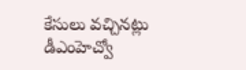కేసులు వచ్చినట్లు డీఎంహెచ్వో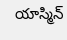యాస్మిన్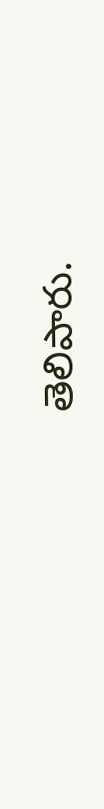తెలిపారు.